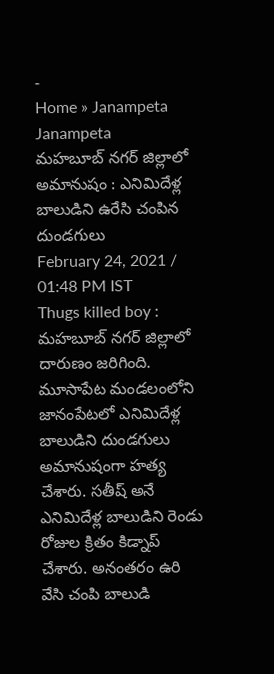-
Home » Janampeta
Janampeta
మహబూబ్ నగర్ జిల్లాలో అమానుషం : ఎనిమిదేళ్ల బాలుడిని ఉరేసి చంపిన దుండగులు
February 24, 2021 / 01:48 PM IST
Thugs killed boy : మహబూబ్ నగర్ జిల్లాలో దారుణం జరిగింది. మూసాపేట మండలంలోని జానంపేటలో ఎనిమిదేళ్ల బాలుడిని దుండగులు అమానుషంగా హత్య చేశారు. సతీష్ అనే ఎనిమిదేళ్ల బాలుడిని రెండు రోజుల క్రితం కిడ్నాప్ చేశారు. అనంతరం ఉరి వేసి చంపి బాలుడి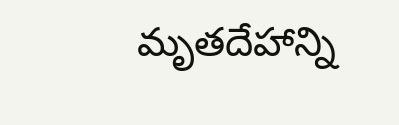మృతదేహాన్ని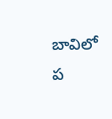బావిలో ప